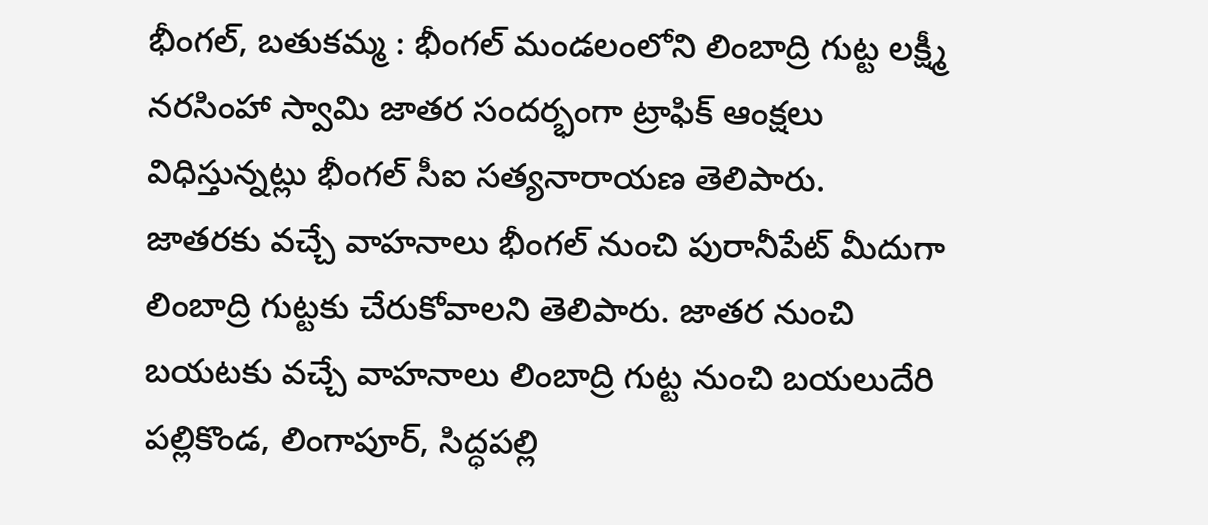భీంగల్, బతుకమ్మ : భీంగల్ మండలంలోని లింబాద్రి గుట్ట లక్ష్మీ నరసింహా స్వామి జాతర సందర్భంగా ట్రాఫిక్ ఆంక్షలు విధిస్తున్నట్లు భీంగల్ సీఐ సత్యనారాయణ తెలిపారు. జాతరకు వచ్చే వాహనాలు భీంగల్ నుంచి పురానీపేట్ మీదుగా లింబాద్రి గుట్టకు చేరుకోవాలని తెలిపారు. జాతర నుంచి బయటకు వచ్చే వాహనాలు లింబాద్రి గుట్ట నుంచి బయలుదేరి పల్లికొండ, లింగాపూర్, సిద్ధపల్లి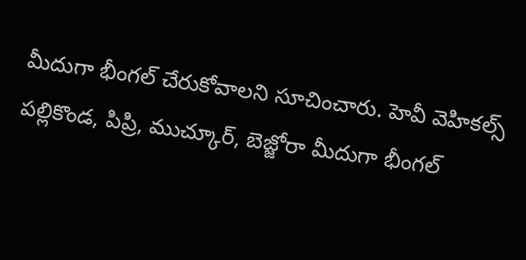మీదుగా భీంగల్ చేరుకోవాలని సూచించారు. హెవీ వెహికల్స్ పల్లికొండ, పిప్రి, ముచ్కూర్, బెజ్జోరా మీదుగా భీంగల్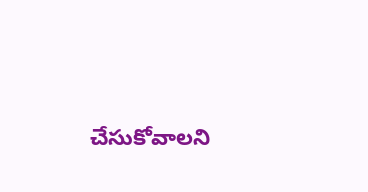చేసుకోవాలని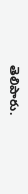తెలిపారు.